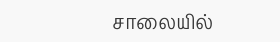சாலையில்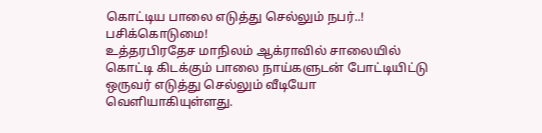கொட்டிய பாலை எடுத்து செல்லும் நபர்..! பசிக்கொடுமை!
உத்தரபிரதேச மாநிலம் ஆக்ராவில் சாலையில் கொட்டி கிடக்கும் பாலை நாய்களுடன் போட்டியிட்டு ஒருவர் எடுத்து செல்லும் வீடியோ வெளியாகியுள்ளது.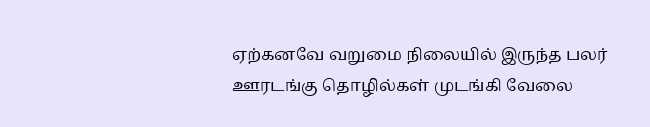ஏற்கனவே வறுமை நிலையில் இருந்த பலர் ஊரடங்கு தொழில்கள் முடங்கி வேலை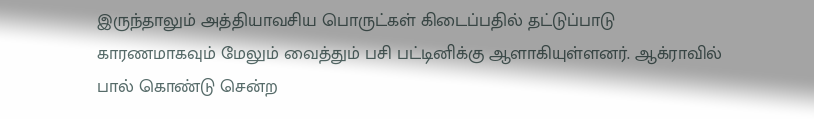இருந்தாலும் அத்தியாவசிய பொருட்கள் கிடைப்பதில் தட்டுப்பாடு காரணமாகவும் மேலும் வைத்தும் பசி பட்டினிக்கு ஆளாகியுள்ளனர். ஆக்ராவில் பால் கொண்டு சென்ற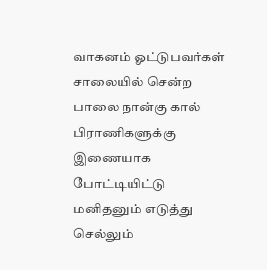வாகனம் ஓட்டுபவர்கள் சாலையில் சென்ற பாலை நான்கு கால் பிராணிகளுக்கு இணையாக போட்டியிட்டு மனிதனும் எடுத்து செல்லும்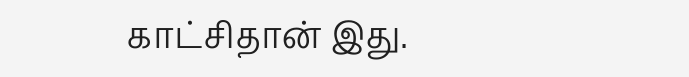காட்சிதான் இது.